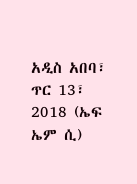አዲስ አበባ፣ ጥር 13፣ 2018 (ኤፍ ኤም ሲ)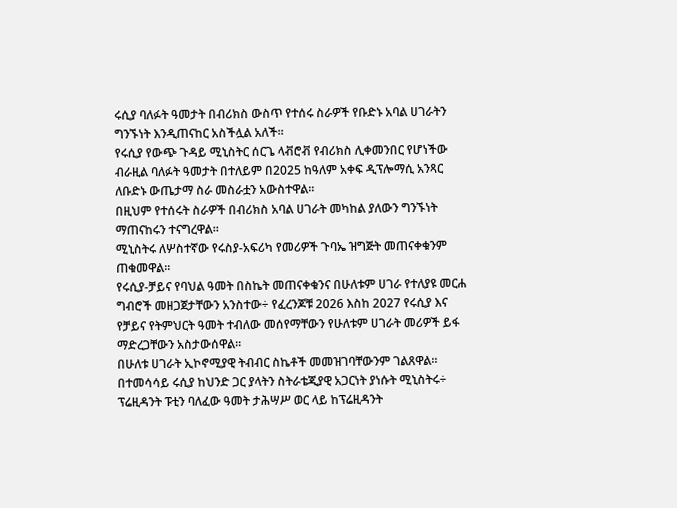ሩሲያ ባለፉት ዓመታት በብሪክስ ውስጥ የተሰሩ ስራዎች የቡድኑ አባል ሀገራትን ግንኙነት እንዲጠናከር አስችሏል አለች።
የሩሲያ የውጭ ጉዳይ ሚኒስትር ሰርጌ ላቭሮቭ የብሪክስ ሊቀመንበር የሆነችው ብራዚል ባለፉት ዓመታት በተለይም በ2025 ከዓለም አቀፍ ዲፕሎማሲ አንጻር ለቡድኑ ውጤታማ ስራ መስራቷን አውስተዋል።
በዚህም የተሰሩት ስራዎች በብሪክስ አባል ሀገራት መካከል ያለውን ግንኙነት ማጠናከሩን ተናግረዋል።
ሚኒስትሩ ለሦስተኛው የሩስያ-አፍሪካ የመሪዎች ጉባኤ ዝግጅት መጠናቀቁንም ጠቁመዋል።
የሩሲያ-ቻይና የባህል ዓመት በስኬት መጠናቀቁንና በሁለቱም ሀገራ የተለያዩ መርሐ ግብሮች መዘጋጀታቸውን አንስተው÷ የፈረንጆቹ 2026 እስከ 2027 የሩሲያ እና የቻይና የትምህርት ዓመት ተብለው መሰየማቸውን የሁለቱም ሀገራት መሪዎች ይፋ ማድረጋቸውን አስታውሰዋል።
በሁለቱ ሀገራት ኢኮኖሚያዊ ትብብር ስኬቶች መመዝገባቸውንም ገልጸዋል።
በተመሳሳይ ሩሲያ ከህንድ ጋር ያላትን ስትራቴጂያዊ አጋርነት ያነሱት ሚኒስትሩ÷ ፕሬዚዳንት ፑቲን ባለፈው ዓመት ታሕሣሥ ወር ላይ ከፕሬዚዳንት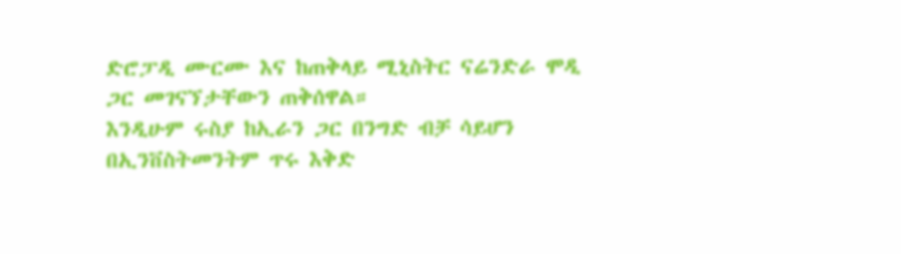ድሮፓዲ ሙርሙ እና ከጠቅላይ ሚኒስትር ናሬንድራ ሞዲ ጋር መገናኘታቸውን ጠቅሰዋል።
እንዲሁም ሩስያ ከኢራን ጋር በንግድ ብቻ ሳይሆን በኢንቨስትመንትም ጥሩ እቅድ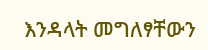እንዳላት መግለፃቸውን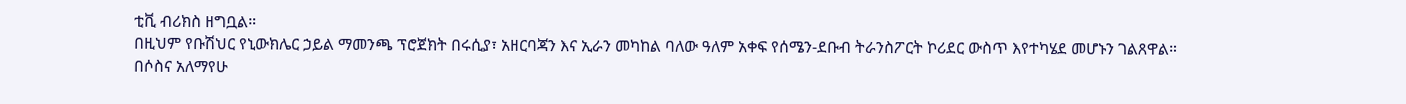ቲቪ ብሪክስ ዘግቧል።
በዚህም የቡሽህር የኒውክሌር ኃይል ማመንጫ ፕሮጀክት በሩሲያ፣ አዘርባጃን እና ኢራን መካከል ባለው ዓለም አቀፍ የሰሜን-ደቡብ ትራንስፖርት ኮሪደር ውስጥ እየተካሄደ መሆኑን ገልጸዋል።
በሶስና አለማየሁ